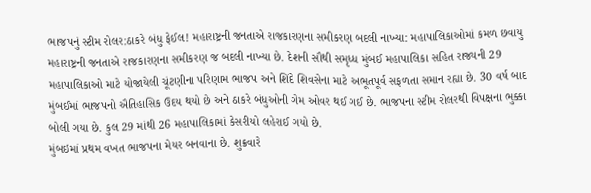ભાજપનું સ્ટીમ રોલર:ઠાકરે બંધુ ફેઈલ! મહારાષ્ટ્રની જનતાએ રાજકારણના સમીકરણ બદલી નાખ્યા: મહાપાલિકાઓમાં કમળ છવાયુ
મહારાષ્ટ્રની જનતાએ રાજકારણના સમીકરણ જ બદલી નાખ્યા છે. દેશની સૌથી સમૃધ્ધ મુંબઈ મહાપાલિકા સહિત રાજ્યની 29 મહાપાલિકાઓ માટે યોજાયેલી ચૂંટણીના પરિણામ ભાજપ અને શિંદે શિવસેના માટે અભૂતપૂર્વ સફળતા સમાન રહ્યા છે. 30 વર્ષ બાદ મુંબઈમાં ભાજપનો ઐતિહાસિક ઉદય થયો છે અને ઠાકરે બંધુઓની ગેમ ઓવર થઈ ગઈ છે. ભાજપના સ્ટીમ રોલરથી વિપક્ષના ભુક્કા બોલી ગયા છે. કુલ 29 માંથી 26 મહાપાલિકામાં કેસરીયો લહેરાઈ ગયો છે.
મુંબઇમાં પ્રથમ વખત ભાજપના મેયર બનવાના છે. શુક્રવારે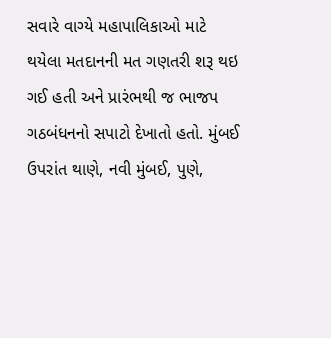સવારે વાગ્યે મહાપાલિકાઓ માટે થયેલા મતદાનની મત ગણતરી શરૂ થઇ ગઈ હતી અને પ્રારંભથી જ ભાજપ ગઠબંધનનો સપાટો દેખાતો હતો. મુંબઈ ઉપરાંત થાણે, નવી મુંબઈ, પુણે,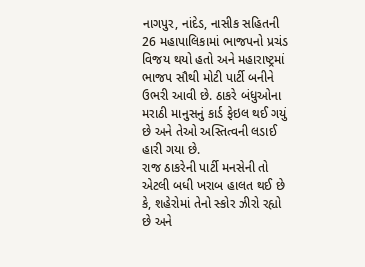નાગપુર, નાંદેડ, નાસીક સહિતની 26 મહાપાલિકામાં ભાજપનો પ્રચંડ વિજય થયો હતો અને મહારાષ્ટ્રમાં ભાજપ સૌથી મોટી પાર્ટી બનીને ઉભરી આવી છે. ઠાકરે બંધુઓના મરાઠી માનુસનું કાર્ડ ફેઇલ થઈ ગયું છે અને તેઓ અસ્તિત્વની લડાઈ હારી ગયા છે.
રાજ ઠાકરેની પાર્ટી મનસેની તો એટલી બધી ખરાબ હાલત થઈ છે કે, શહેરોમાં તેનો સ્કોર ઝીરો રહ્યો છે અને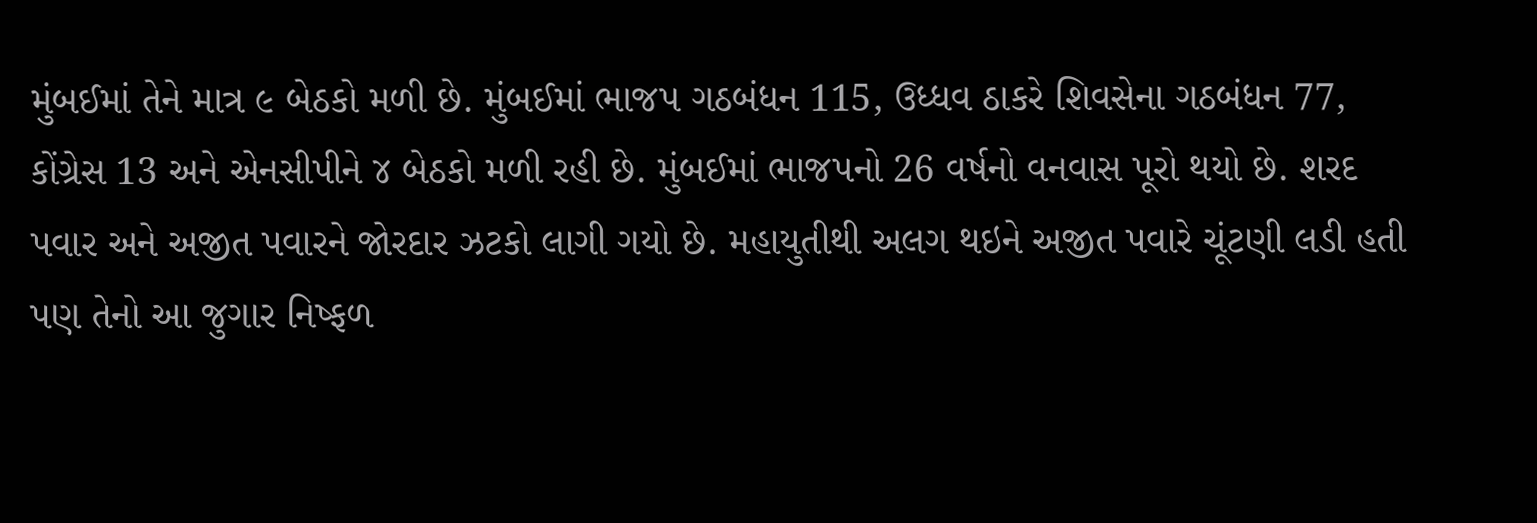મુંબઈમાં તેને માત્ર ૯ બેઠકો મળી છે. મુંબઈમાં ભાજપ ગઠબંધન 115, ઉધ્ધવ ઠાકરે શિવસેના ગઠબંધન 77, કોંગ્રેસ 13 અને એનસીપીને ૪ બેઠકો મળી રહી છે. મુંબઈમાં ભાજપનો 26 વર્ષનો વનવાસ પૂરો થયો છે. શરદ પવાર અને અજીત પવારને જોરદાર ઝટકો લાગી ગયો છે. મહાયુતીથી અલગ થઇને અજીત પવારે ચૂંટણી લડી હતી પણ તેનો આ જુગાર નિષ્ફળ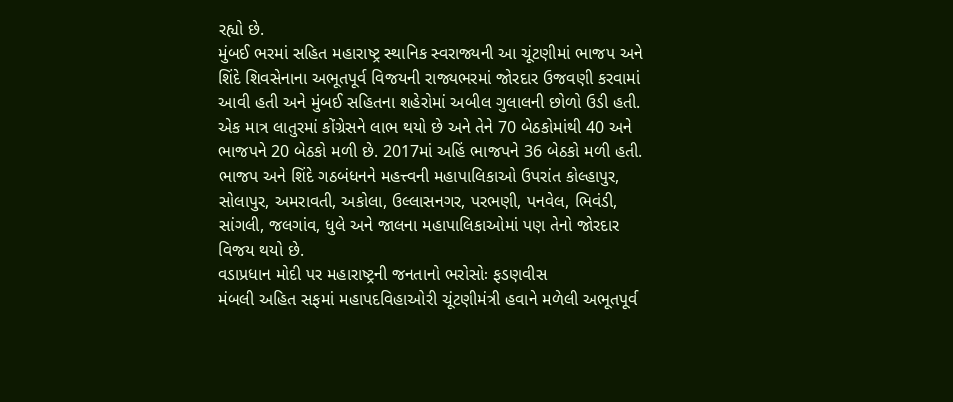રહ્યો છે.
મુંબઈ ભરમાં સહિત મહારાષ્ટ્ર સ્થાનિક સ્વરાજ્યની આ ચૂંટણીમાં ભાજપ અને શિંદે શિવસેનાના અભૂતપૂર્વ વિજયની રાજ્યભરમાં જોરદાર ઉજવણી કરવામાં આવી હતી અને મુંબઈ સહિતના શહેરોમાં અબીલ ગુલાલની છોળો ઉડી હતી. એક માત્ર લાતુરમાં કોંગ્રેસને લાભ થયો છે અને તેને 70 બેઠકોમાંથી 40 અને ભાજપને 20 બેઠકો મળી છે. 2017માં અહિં ભાજપને 36 બેઠકો મળી હતી.
ભાજપ અને શિંદે ગઠબંધનને મહત્ત્વની મહાપાલિકાઓ ઉપરાંત કોલ્હાપુર, સોલાપુર, અમરાવતી, અકોલા, ઉલ્લાસનગર, પરભણી, પનવેલ, ભિવંડી, સાંગલી, જલગાંવ, ધુલે અને જાલના મહાપાલિકાઓમાં પણ તેનો જોરદાર વિજય થયો છે.
વડાપ્રધાન મોદી પર મહારાષ્ટ્રની જનતાનો ભરોસોઃ ફડણવીસ
મંબલી અહિત સફમાં મહાપદવિહાઓરી ચૂંટણીમંત્રી હવાને મળેલી અભૂતપૂર્વ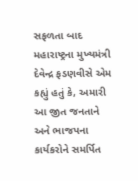સફળતા બાદ મહારાષ્ટ્રના મુખ્યમંત્રી દેવેન્દ્ર ફડણવીસે એમ કહ્યું હતું કે, અમારી આ જીત જનતાને અને ભાજપના કાર્યકરોને સમર્પિત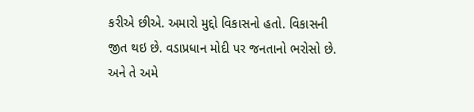કરીએ છીએ. અમારો મુદ્દો વિકાસનો હતો. વિકાસની જીત થઇ છે. વડાપ્રધાન મોદી પર જનતાનો ભરોસો છે. અને તે અમે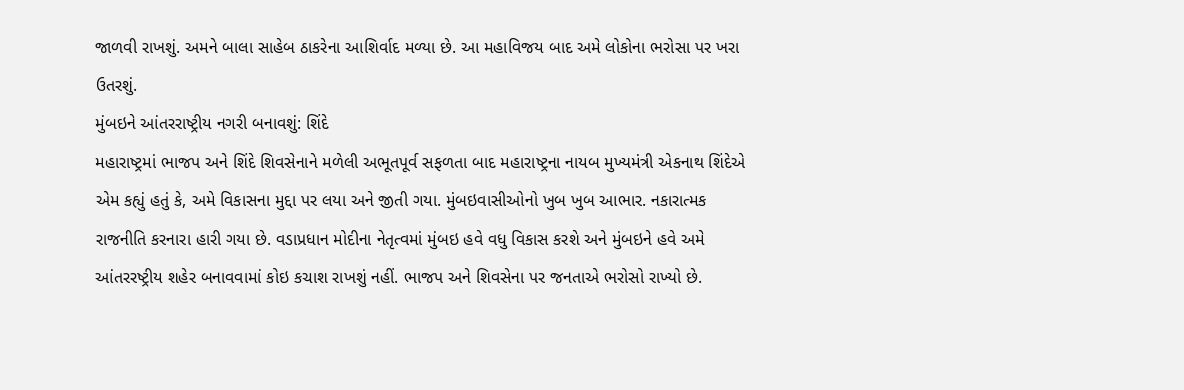જાળવી રાખશું. અમને બાલા સાહેબ ઠાકરેના આશિર્વાદ મળ્યા છે. આ મહાવિજય બાદ અમે લોકોના ભરોસા પર ખરા ઉતરશું.
મુંબઇને આંતરરાષ્ટ્રીય નગરી બનાવશું: શિંદે
મહારાષ્ટ્રમાં ભાજપ અને શિંદે શિવસેનાને મળેલી અભૂતપૂર્વ સફળતા બાદ મહારાષ્ટ્રના નાયબ મુખ્યમંત્રી એકનાથ શિંદેએ એમ કહ્યું હતું કે, અમે વિકાસના મુદ્દા પર લયા અને જીતી ગયા. મુંબઇવાસીઓનો ખુબ ખુબ આભાર. નકારાત્મક રાજનીતિ કરનારા હારી ગયા છે. વડાપ્રધાન મોદીના નેતૃત્વમાં મુંબઇ હવે વધુ વિકાસ કરશે અને મુંબઇને હવે અમે આંતરરષ્ટ્રીય શહેર બનાવવામાં કોઇ કચાશ રાખશું નહીં. ભાજપ અને શિવસેના પર જનતાએ ભરોસો રાખ્યો છે.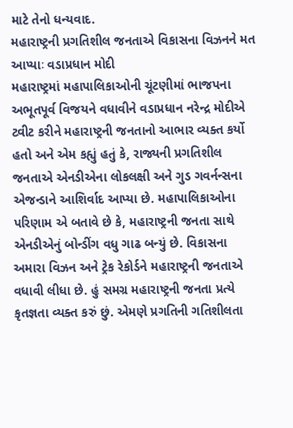માટે તેનો ધન્યવાદ.
મહારાષ્ટ્રની પ્રગતિશીલ જનતાએ વિકાસના વિઝનને મત આપ્યાઃ વડાપ્રધાન મોદી
મહારાષ્ટ્રમાં મહાપાલિકાઓની ચૂંટણીમાં ભાજપના અભૂતપૂર્વ વિજયને વધાવીને વડાપ્રધાન નરેન્દ્ર મોદીએ ટ્વીટ કરીને મહારાષ્ટ્રની જનતાનો આભાર વ્યક્ત કર્યો હતો અને એમ કહ્યું હતું કે, રાજ્યની પ્રગતિશીલ જનતાએ એનડીએના લોકલક્ષી અને ગુડ ગવર્નન્સના એજન્ડાને આશિર્વાદ આપ્યા છે. મહાપાલિકાઓના પરિણામ એ બતાવે છે કે, મહારાષ્ટ્રની જનતા સાથે એનડીએનું બોન્ડીંગ વધુ ગાઢ બન્યું છે. વિકાસના અમારા વિઝન અને ટ્રેક રેકોર્ડને મહારાષ્ટ્રની જનતાએ વધાવી લીધા છે. હું સમગ્ર મહારાષ્ટ્રની જનતા પ્રત્યે કૃતજ્ઞતા વ્યક્ત કરું છું. એમણે પ્રગતિની ગતિશીલતા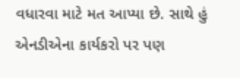વધારવા માટે મત આપ્યા છે. સાથે હું એનડીએના કાર્યકરો પર પણ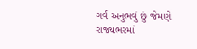ગર્વ અનુભવું છું જેમણે રાજ્યભરમાં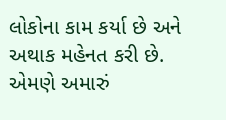લોકોના કામ કર્યા છે અને અથાક મહેનત કરી છે. એમણે અમારું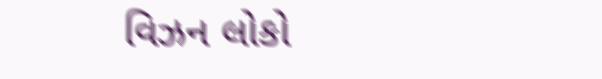વિઝન લોકો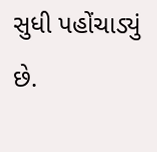સુધી પહોંચાડ્યું છે.